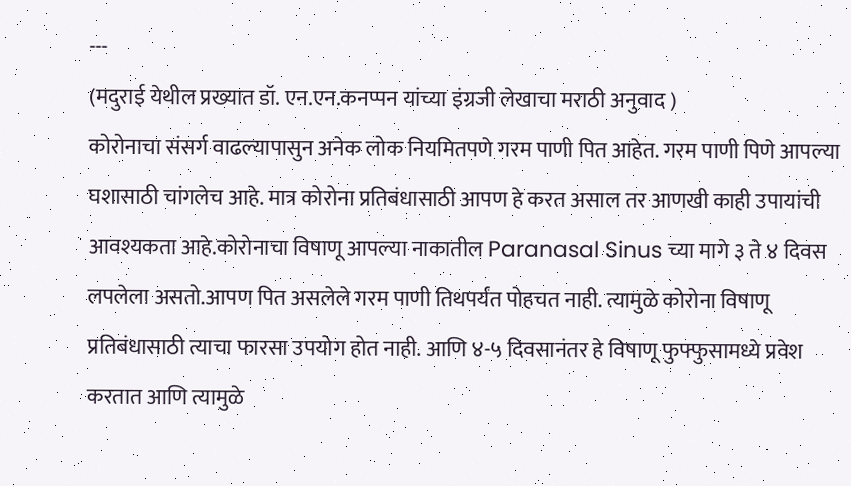---
(मदुराई येथील प्रख्यात डॉ. एन.एन.कनप्पन यांच्या इंग्रजी लेखाचा मराठी अनुवाद )
कोरोनाचा संसर्ग वाढल्यापासुन अनेक लोक नियमितपणे गरम पाणी पित आहेत. गरम पाणी पिणे आपल्या घशासाठी चांगलेच आहे. मात्र कोरोना प्रतिबंधासाठी आपण हे करत असाल तर आणखी काही उपायांची आवश्यकता आहे.कोरोनाचा विषाणू आपल्या नाकातील Paranasal Sinus च्या मागे ३ ते ४ दिवस लपलेला असतो.आपण पित असलेले गरम पाणी तिथपर्यंत पोहचत नाही. त्यामुळे कोरोना विषाणू प्रतिबंधासाठी त्याचा फारसा उपयोग होत नाही. आणि ४-५ दिवसानंतर हे विषाणू फुफ्फुसामध्ये प्रवेश करतात आणि त्यामुळे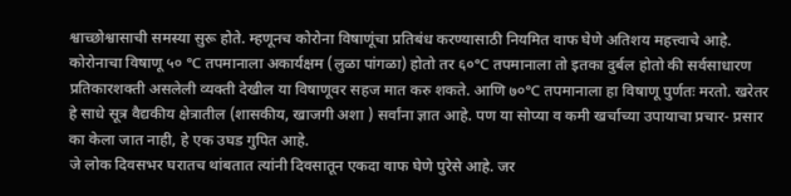श्वाच्छोश्वासाची समस्या सुरू होते. म्हणूनच कोरोना विषाणूंचा प्रतिबंध करण्यासाठी नियमित वाफ घेणे अतिशय महत्त्वाचे आहे.
कोरोनाचा विषाणू ५० ℃ तपमानाला अकार्यक्षम (लुळा पांगळा) होतो तर ६०℃ तपमानाला तो इतका दुर्बल होतो की सर्वसाधारण प्रतिकारशक्ती असलेली व्यक्ती देखील या विषाणूवर सहज मात करु शकते. आणि ७०℃ तपमानाला हा विषाणू पुर्णतः मरतो. खरेतर हे साधे सूत्र वैद्यकीय क्षेत्रातील (शासकीय, खाजगी अशा ) सर्वांना ज्ञात आहे. पण या सोप्या व कमी खर्चाच्या उपायाचा प्रचार- प्रसार का केला जात नाही, हे एक उघड गुपित आहे.
जे लोक दिवसभर घरातच थांबतात त्यांनी दिवसातून एकदा वाफ घेणे पुरेसे आहे. जर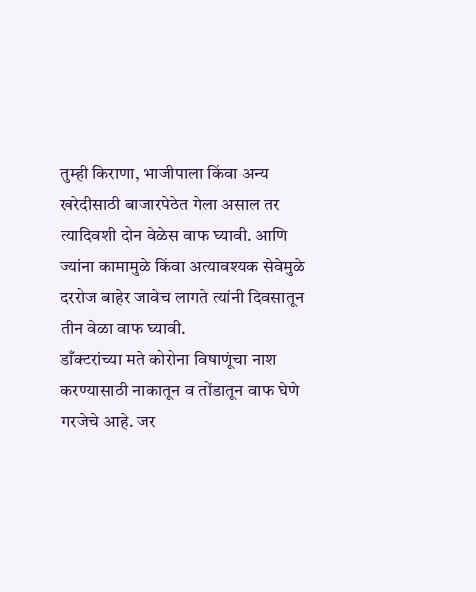तुम्ही किराणा, भाजीपाला किंवा अन्य खरेदीसाठी बाजारपेठेत गेला असाल तर त्यादिवशी दोन वेळेस वाफ घ्यावी. आणि ज्यांना कामामुळे किंवा अत्यावश्यक सेवेमुळे दररोज बाहेर जावेच लागते त्यांनी दिवसातून तीन वेळा वाफ घ्यावी.
डाँक्टरांच्या मते कोरोना विषाणूंचा नाश करण्यासाठी नाकातून व तोंडातून वाफ घेणे गरजेचे आहे. जर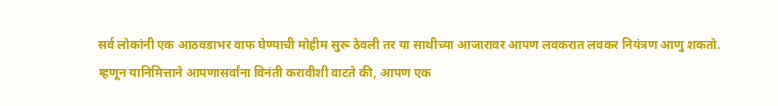सर्व लोकांनी एक आठवडाभर वाफ घेण्याची मोहीम सुरू ठेवली तर या साथीच्या आजारावर आपण लवकरात लवकर नियंत्रण आणु शकतो.
म्हणून यानिमित्ताने आपणासर्वांना विनंती करावीशी वाटते की, आपण एक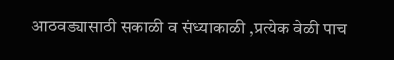आठवड्यासाठी सकाळी व संध्याकाळी ,प्रत्येक वेळी पाच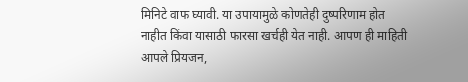मिनिटे वाफ घ्यावी. या उपायामुळे कोणतेही दुष्परिणाम होत नाहीत किंवा यासाठी फारसा खर्चही येत नाही. आपण ही माहिती आपले प्रियजन,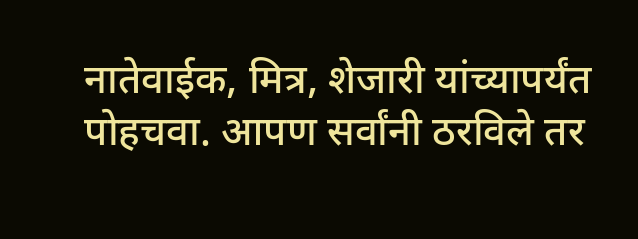नातेवाईक, मित्र, शेजारी यांच्यापर्यंत पोहचवा. आपण सर्वांनी ठरविले तर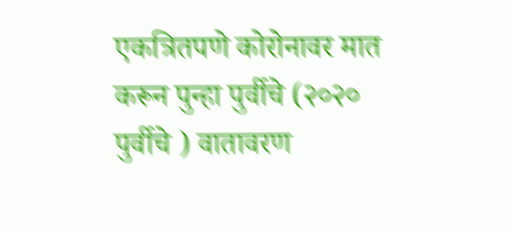एकत्रितपणे कोरोनावर मात करून पुन्हा पुर्वीचे (२०२० पुर्वीचे ) वातावरण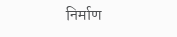निर्माण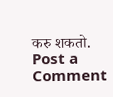करु शकतो.
Post a Comment